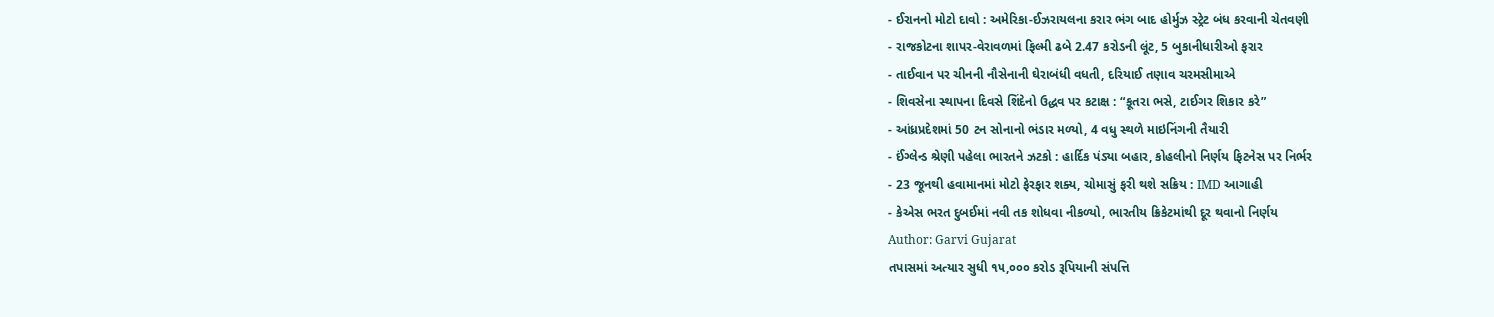- ઈરાનનો મોટો દાવો : અમેરિકા-ઈઝરાયલના કરાર ભંગ બાદ હોર્મુઝ સ્ટ્રેટ બંધ કરવાની ચેતવણી
- રાજકોટના શાપર-વેરાવળમાં ફિલ્મી ઢબે 2.47 કરોડની લૂંટ, 5 બુકાનીધારીઓ ફરાર
- તાઈવાન પર ચીનની નૌસેનાની ઘેરાબંધી વધતી, દરિયાઈ તણાવ ચરમસીમાએ
- શિવસેના સ્થાપના દિવસે શિંદેનો ઉદ્ધવ પર કટાક્ષ : “કૂતરા ભસે, ટાઈગર શિકાર કરે”
- આંધ્રપ્રદેશમાં 50 ટન સોનાનો ભંડાર મળ્યો, 4 વધુ સ્થળે માઇનિંગની તૈયારી
- ઈંગ્લેન્ડ શ્રેણી પહેલા ભારતને ઝટકો : હાર્દિક પંડ્યા બહાર, કોહલીનો નિર્ણય ફિટનેસ પર નિર્ભર
- 23 જૂનથી હવામાનમાં મોટો ફેરફાર શક્ય, ચોમાસું ફરી થશે સક્રિય : IMD આગાહી
- કેએસ ભરત દુબઈમાં નવી તક શોધવા નીકળ્યો, ભારતીય ક્રિકેટમાંથી દૂર થવાનો નિર્ણય
Author: Garvi Gujarat
તપાસમાં અત્યાર સુધી ૧૫,૦૦૦ કરોડ રૂપિયાની સંપત્તિ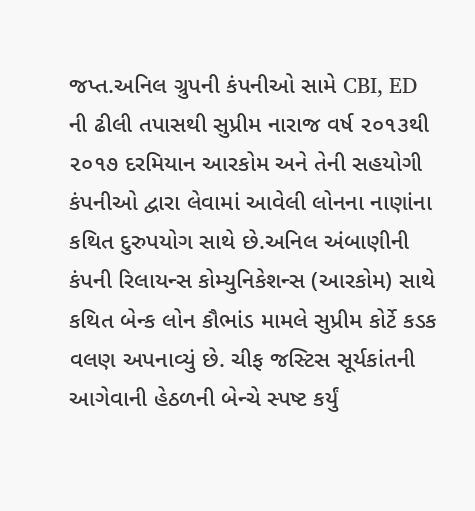જપ્ત.અનિલ ગ્રુપની કંપનીઓ સામે CBI, ED ની ઢીલી તપાસથી સુપ્રીમ નારાજ વર્ષ ૨૦૧૩થી ૨૦૧૭ દરમિયાન આરકોમ અને તેની સહયોગી કંપનીઓ દ્વારા લેવામાં આવેલી લોનના નાણાંના કથિત દુરુપયોગ સાથે છે.અનિલ અંબાણીની કંપની રિલાયન્સ કોમ્યુનિકેશન્સ (આરકોમ) સાથે કથિત બેન્ક લોન કૌભાંડ મામલે સુપ્રીમ કોર્ટે કડક વલણ અપનાવ્યું છે. ચીફ જસ્ટિસ સૂર્યકાંતની આગેવાની હેઠળની બેન્ચે સ્પષ્ટ કર્યું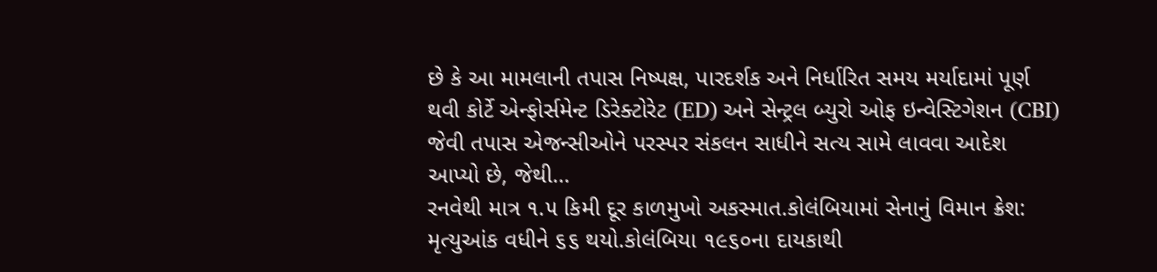છે કે આ મામલાની તપાસ નિષ્પક્ષ, પારદર્શક અને નિર્ધારિત સમય મર્યાદામાં પૂર્ણ થવી કોર્ટે એન્ફોર્સમેન્ટ ડિરેક્ટોરેટ (ED) અને સેન્ટ્રલ બ્યુરો ઓફ ઇન્વેસ્ટિગેશન (CBI) જેવી તપાસ એજન્સીઓને પરસ્પર સંકલન સાધીને સત્ય સામે લાવવા આદેશ આપ્યો છે, જેથી…
રનવેથી માત્ર ૧.૫ કિમી દૂર કાળમુખો અકસ્માત.કોલંબિયામાં સેનાનું વિમાન ક્રેશ: મૃત્યુઆંક વધીને ૬૬ થયો.કોલંબિયા ૧૯૬૦ના દાયકાથી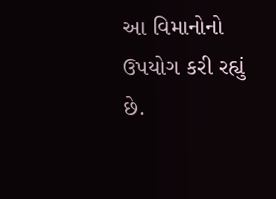આ વિમાનોનો ઉપયોગ કરી રહ્યું છે.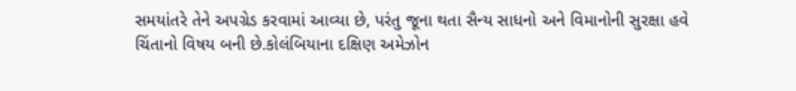સમયાંતરે તેને અપગ્રેડ કરવામાં આવ્યા છે, પરંતુ જૂના થતા સૈન્ય સાધનો અને વિમાનોની સુરક્ષા હવે ચિંતાનો વિષય બની છે.કોલંબિયાના દક્ષિણ અમેઝોન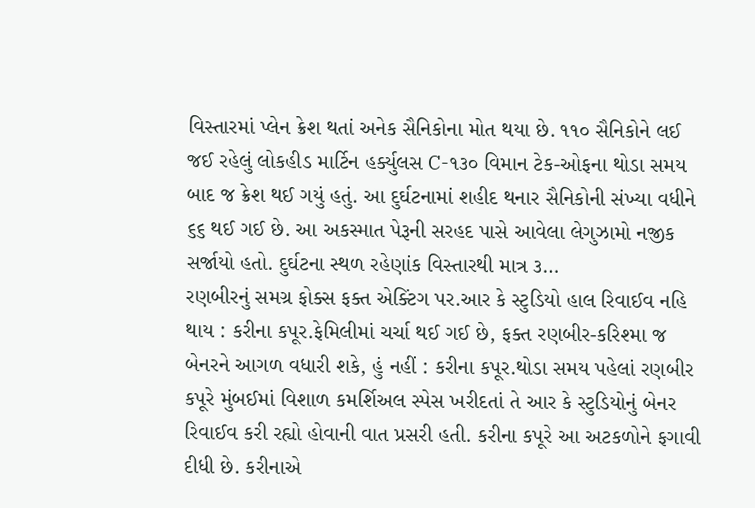વિસ્તારમાં પ્લેન ક્રેશ થતાં અનેક સૈનિકોના મોત થયા છે. ૧૧૦ સૈનિકોને લઈ જઈ રહેલું લોકહીડ માર્ટિન હર્ક્યુલસ C-૧૩૦ વિમાન ટેક-ઓફના થોડા સમય બાદ જ ક્રેશ થઈ ગયું હતું. આ દુર્ઘટનામાં શહીદ થનાર સૈનિકોની સંખ્યા વધીને ૬૬ થઈ ગઈ છે. આ અકસ્માત પેરૂની સરહદ પાસે આવેલા લેગુઝામો નજીક સર્જાયો હતો. દુર્ઘટના સ્થળ રહેણાંક વિસ્તારથી માત્ર ૩…
રણબીરનું સમગ્ર ફોક્સ ફક્ત એક્ટિંગ પર.આર કે સ્ટુડિયો હાલ રિવાઈવ નહિ થાય : કરીના કપૂર.ફેમિલીમાં ચર્ચા થઈ ગઈ છે, ફક્ત રણબીર-કરિશ્મા જ બેનરને આગળ વધારી શકે, હું નહીં : કરીના કપૂર.થોડા સમય પહેલાં રણબીર કપૂરે મુંબઈમાં વિશાળ કમર્શિઅલ સ્પેસ ખરીદતાં તે આર કે સ્ટુડિયોનું બેનર રિવાઈવ કરી રહ્યો હોવાની વાત પ્રસરી હતી. કરીના કપૂરે આ અટકળોને ફગાવી દીધી છે. કરીનાએ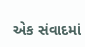એક સંવાદમાં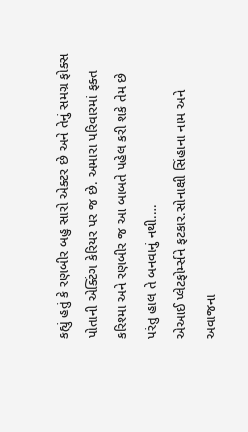કહ્યું હતું કે રણબીર બહુ સારો એક્ટર છે અને તેનું સમગ્ર ફોક્સ પોતાની એક્ટિંગ કેરિયર પર જ છે. અમારા પરિવારમાં ફક્ત કરિશ્મા અને રણબીર જ આ બાબતે પહેલ કરી શકે તેમ છે પરંતુ હાલ તે બનવાનું નથી.…
એઆઈ પ્લેટફોર્મ્સને ફટકાર.સોનાક્ષી સિંહાના નામ અને અવાજના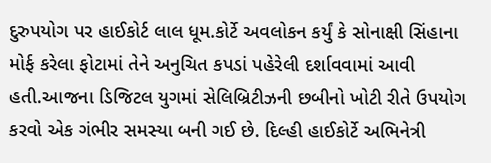દુરુપયોગ પર હાઈકોર્ટ લાલ ધૂમ.કોર્ટે અવલોકન કર્યું કે સોનાક્ષી સિંહાના મોર્ફ કરેલા ફોટામાં તેને અનુચિત કપડાં પહેરેલી દર્શાવવામાં આવી હતી.આજના ડિજિટલ યુગમાં સેલિબ્રિટીઝની છબીનો ખોટી રીતે ઉપયોગ કરવો એક ગંભીર સમસ્યા બની ગઈ છે. દિલ્હી હાઈકોર્ટે અભિનેત્રી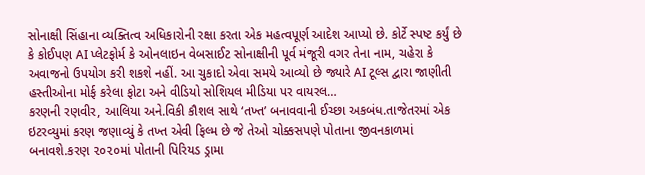સોનાક્ષી સિંહાના વ્યક્તિત્વ અધિકારોની રક્ષા કરતા એક મહત્વપૂર્ણ આદેશ આપ્યો છે. કોર્ટે સ્પષ્ટ કર્યું છે કે કોઈપણ AI પ્લેટફોર્મ કે ઓનલાઇન વેબસાઈટ સોનાક્ષીની પૂર્વ મંજૂરી વગર તેના નામ, ચહેરા કે અવાજનો ઉપયોગ કરી શકશે નહીં. આ ચુકાદો એવા સમયે આવ્યો છે જ્યારે AI ટૂલ્સ દ્વારા જાણીતી હસ્તીઓના મોર્ફ કરેલા ફોટા અને વીડિયો સોશિયલ મીડિયા પર વાયરલ…
કરણની રણવીર, આલિયા અને.વિકી કૌશલ સાથે ‘તખ્ત’ બનાવવાની ઈચ્છા અકબંધ.તાજેતરમાં એક ઇટરવ્યુમાં કરણ જણાવ્યું કે તખ્ત એવી ફિલ્મ છે જે તેઓ ચોક્કસપણે પોતાના જીવનકાળમાં બનાવશે.કરણ ૨૦૨૦માં પોતાની પિરિયડ ડ્રામા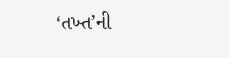‘તખ્ત’ની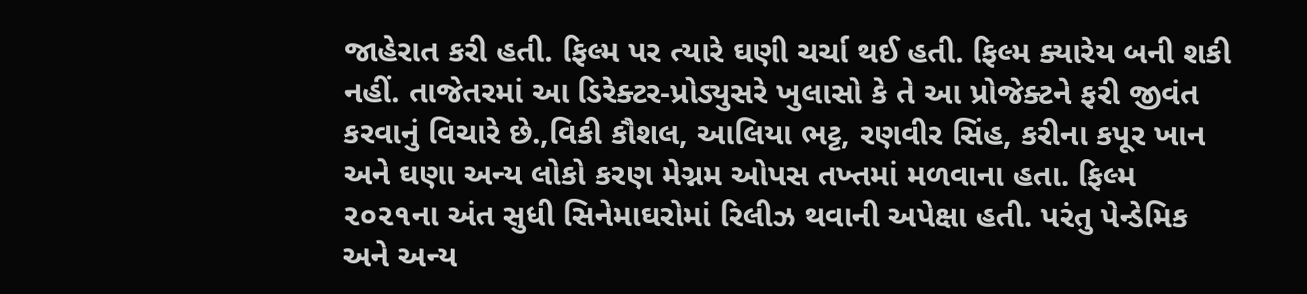જાહેરાત કરી હતી. ફિલ્મ પર ત્યારે ઘણી ચર્ચા થઈ હતી. ફિલ્મ ક્યારેય બની શકી નહીં. તાજેતરમાં આ ડિરેક્ટર-પ્રોડ્યુસરે ખુલાસો કે તે આ પ્રોજેક્ટને ફરી જીવંત કરવાનું વિચારે છે.,વિકી કૌશલ, આલિયા ભટ્ટ, રણવીર સિંહ, કરીના કપૂર ખાન અને ઘણા અન્ય લોકો કરણ મેગ્નમ ઓપસ તખ્તમાં મળવાના હતા. ફિલ્મ ૨૦૨૧ના અંત સુધી સિનેમાઘરોમાં રિલીઝ થવાની અપેક્ષા હતી. પરંતુ પેન્ડેમિક અને અન્ય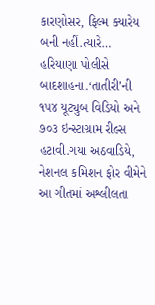કારણોસર, ફિલ્મ ક્યારેય બની નહીં.ત્યારે…
હરિયાણા પોલીસે બાદશાહના.‘તાતીરી’ની ૧૫૪ યૂટ્યુબ વિડિયો અને ૭૦૩ ઇન્સ્ટાગ્રામ રીલ્સ હટાવી.ગયા અઠવાડિયે, નેશનલ કમિશન ફોર વીમેને આ ગીતમાં અશ્લીલતા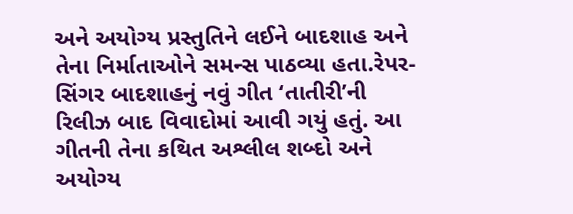અને અયોગ્ય પ્રસ્તુતિને લઈને બાદશાહ અને તેના નિર્માતાઓને સમન્સ પાઠવ્યા હતા.રેપર-સિંગર બાદશાહનું નવું ગીત ‘તાતીરી’ની રિલીઝ બાદ વિવાદોમાં આવી ગયું હતું. આ ગીતની તેના કથિત અશ્લીલ શબ્દો અને અયોગ્ય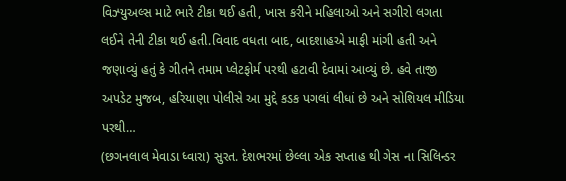વિઝ્યુઅલ્સ માટે ભારે ટીકા થઈ હતી, ખાસ કરીને મહિલાઓ અને સગીરો લગતા લઈને તેની ટીકા થઈ હતી.વિવાદ વધતા બાદ, બાદશાહએ માફી માંગી હતી અને જણાવ્યું હતું કે ગીતને તમામ પ્લેટફોર્મ પરથી હટાવી દેવામાં આવ્યું છે. હવે તાજી અપડેટ મુજબ, હરિયાણા પોલીસે આ મુદ્દે કડક પગલાં લીધાં છે અને સોશિયલ મીડિયા પરથી…
(છગનલાલ મેવાડા ધ્વારા) સુરત. દેશભરમાં છેલ્લા એક સપ્તાહ થી ગેસ ના સિલિન્ડર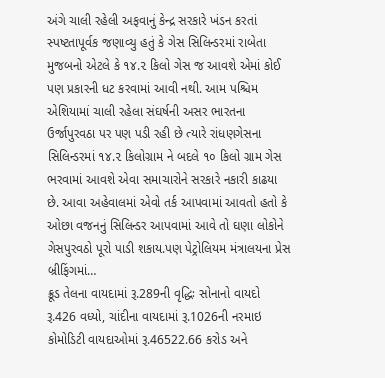અંગે ચાલી રહેલી અફવાનું કેન્દ્ર સરકારે ખંડન કરતાં સ્પષ્ટતાપૂર્વક જણાવ્યુ હતું કે ગેસ સિલિન્ડરમાં રાબેતા મુજબનો એટલે કે ૧૪.૨ કિલો ગેસ જ આવશે એમાં કોઈ પણ પ્રકારની ધટ કરવામાં આવી નથી. આમ પશ્ચિમ એશિયામાં ચાલી રહેલા સંઘર્ષની અસર ભારતના ઉર્જાપુરવઠા પર પણ પડી રહી છે ત્યારે રાંધણગેસના સિલિન્ડરમાં ૧૪.૨ કિલોગ્રામ ને બદલે ૧૦ કિલો ગ્રામ ગેસ ભરવામાં આવશે એવા સમાચારોને સરકારે નકારી કાઢયા છે. આવા અહેવાલમાં એવો તર્ક આપવામાં આવતો હતો કે ઓછા વજનનું સિલિન્ડર આપવામાં આવે તો ઘણા લોકોને ગેસપુરવઠો પૂરો પાડી શકાય.પણ પેટ્રોલિયમ મંત્રાલયના પ્રેસ બ્રીફિંગમાં…
ક્રૂડ તેલના વાયદામાં રૂ.289ની વૃદ્ધિઃ સોનાનો વાયદો રૂ.426 વધ્યો, ચાંદીના વાયદામાં રૂ.1026ની નરમાઇ કોમોડિટી વાયદાઓમાં રૂ.46522.66 કરોડ અને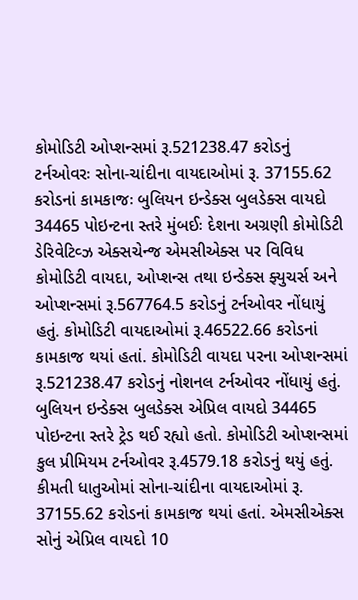કોમોડિટી ઓપ્શન્સમાં રૂ.521238.47 કરોડનું ટર્નઓવરઃ સોના-ચાંદીના વાયદાઓમાં રૂ. 37155.62 કરોડનાં કામકાજઃ બુલિયન ઇન્ડેક્સ બુલડેક્સ વાયદો 34465 પોઇન્ટના સ્તરે મુંબઈઃ દેશના અગ્રણી કોમોડિટી ડેરિવેટિવ્ઝ એક્સચેન્જ એમસીએક્સ પર વિવિધ કોમોડિટી વાયદા, ઓપ્શન્સ તથા ઇન્ડેક્સ ફ્યુચર્સ અને ઓપ્શન્સમાં રૂ.567764.5 કરોડનું ટર્નઓવર નોંધાયું હતું. કોમોડિટી વાયદાઓમાં રૂ.46522.66 કરોડનાં કામકાજ થયાં હતાં. કોમોડિટી વાયદા પરના ઓપ્શન્સમાં રૂ.521238.47 કરોડનું નોશનલ ટર્નઓવર નોંધાયું હતું. બુલિયન ઇન્ડેક્સ બુલડેક્સ એપ્રિલ વાયદો 34465 પોઇન્ટના સ્તરે ટ્રેડ થઈ રહ્યો હતો. કોમોડિટી ઓપ્શન્સમાં કુલ પ્રીમિયમ ટર્નઓવર રૂ.4579.18 કરોડનું થયું હતું. કીમતી ધાતુઓમાં સોના-ચાંદીના વાયદાઓમાં રૂ. 37155.62 કરોડનાં કામકાજ થયાં હતાં. એમસીએક્સ સોનું એપ્રિલ વાયદો 10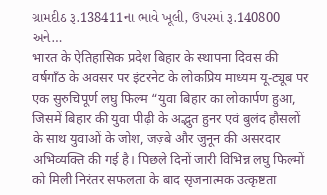ગ્રામદીઠ રૂ.138411ના ભાવે ખૂલી, ઉપરમાં રૂ.140800 અને…
भारत के ऐतिहासिक प्रदेश बिहार के स्थापना दिवस की वर्षगॉंठ के अवसर पर इंटरनेट के लोकप्रिय माध्यम यू-ट्यूब पर एक सुरुचिपूर्ण लघु फिल्म “युवा बिहार का लोकार्पण हुआ, जिसमें बिहार की युवा पीढ़ी के अद्भुत हुनर एवं बुलंद हौसलों के साथ युवाओं के जोश, जज़्बे और जुनून की असरदार अभिव्यक्ति की गई है। पिछले दिनों जारी विभिन्न लघु फिल्मों को मिली निरंतर सफलता के बाद सृजनात्मक उत्कृष्टता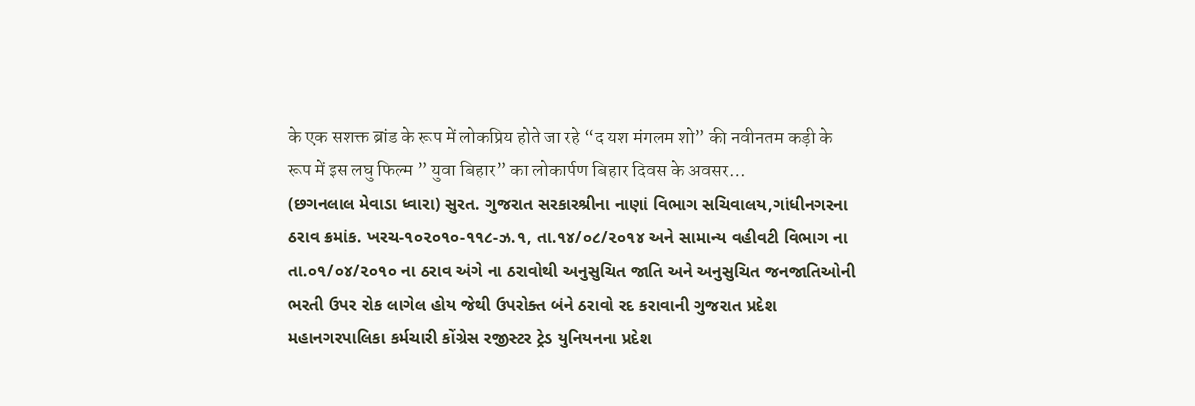के एक सशक्त ब्रांड के रूप में लोकप्रिय होते जा रहे “द यश मंगलम शो” की नवीनतम कड़ी के रूप में इस लघु फिल्म ” युवा बिहार” का लोकार्पण बिहार दिवस के अवसर…
(છગનલાલ મેવાડા ધ્વારા) સુરત. ગુજરાત સરકારશ્રીના નાણાં વિભાગ સચિવાલય,ગાંધીનગરના ઠરાવ ક્રમાંક. ખરચ-૧૦૨૦૧૦-૧૧૮-ઝ.૧, તા.૧૪/૦૮/૨૦૧૪ અને સામાન્ય વહીવટી વિભાગ ના તા.૦૧/૦૪/૨૦૧૦ ના ઠરાવ અંગે ના ઠરાવોથી અનુસુચિત જાતિ અને અનુસુચિત જનજાતિઓની ભરતી ઉપર રોક લાગેલ હોય જેથી ઉપરોક્ત બંને ઠરાવો રદ કરાવાની ગુજરાત પ્રદેશ મહાનગરપાલિકા કર્મચારી કોંગ્રેસ રજીસ્ટર ટ્રેડ યુનિયનના પ્રદેશ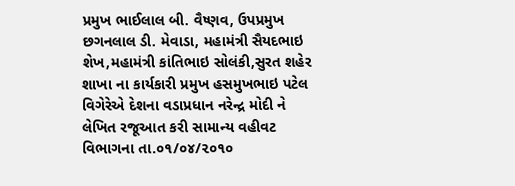પ્રમુખ ભાઈલાલ બી. વૈષ્ણવ, ઉપપ્રમુખ છગનલાલ ડી. મેવાડા, મહામંત્રી સૈયદભાઇ શેખ,મહામંત્રી કાંતિભાઇ સોલંકી,સુરત શહેર શાખા ના કાર્યકારી પ્રમુખ હસમુખભાઇ પટેલ વિગેરેએ દેશના વડાપ્રધાન નરેન્દ્ર મોદી ને લેખિત રજૂઆત કરી સામાન્ય વહીવટ વિભાગના તા.૦૧/૦૪/૨૦૧૦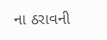ના ઠરાવની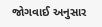જોગવાઈ અનુસાર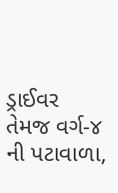ડ્રાઈવર તેમજ વર્ગ-૪ ની પટાવાળા,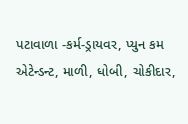પટાવાળા -કર્મ-ડ્રાયવર, પ્યુન કમ એટેન્ડન્ટ, માળી, ધોબી, ચોકીદાર,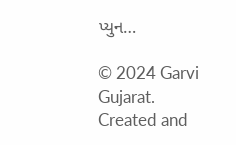પ્યુન…

© 2024 Garvi Gujarat. Created and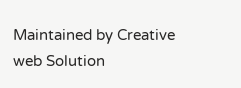Maintained by Creative web Solution